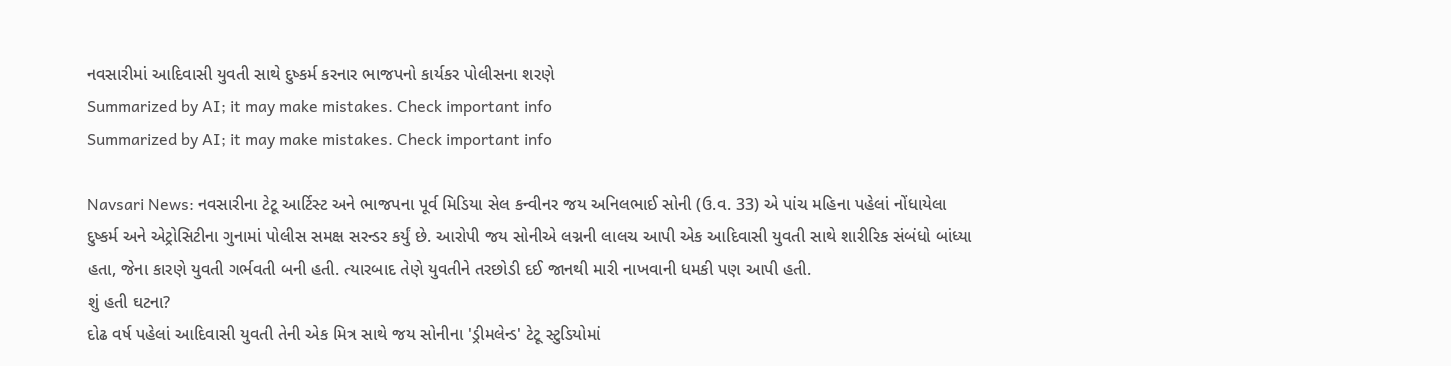નવસારીમાં આદિવાસી યુવતી સાથે દુષ્કર્મ કરનાર ભાજપનો કાર્યકર પોલીસના શરણે
Summarized by AI; it may make mistakes. Check important info
Summarized by AI; it may make mistakes. Check important info

Navsari News: નવસારીના ટેટૂ આર્ટિસ્ટ અને ભાજપના પૂર્વ મિડિયા સેલ કન્વીનર જય અનિલભાઈ સોની (ઉ.વ. 33) એ પાંચ મહિના પહેલાં નોંધાયેલા દુષ્કર્મ અને એટ્રોસિટીના ગુનામાં પોલીસ સમક્ષ સરન્ડર કર્યું છે. આરોપી જય સોનીએ લગ્નની લાલચ આપી એક આદિવાસી યુવતી સાથે શારીરિક સંબંધો બાંધ્યા હતા, જેના કારણે યુવતી ગર્ભવતી બની હતી. ત્યારબાદ તેણે યુવતીને તરછોડી દઈ જાનથી મારી નાખવાની ધમકી પણ આપી હતી.
શું હતી ઘટના?
દોઢ વર્ષ પહેલાં આદિવાસી યુવતી તેની એક મિત્ર સાથે જય સોનીના 'ડ્રીમલેન્ડ' ટેટૂ સ્ટુડિયોમાં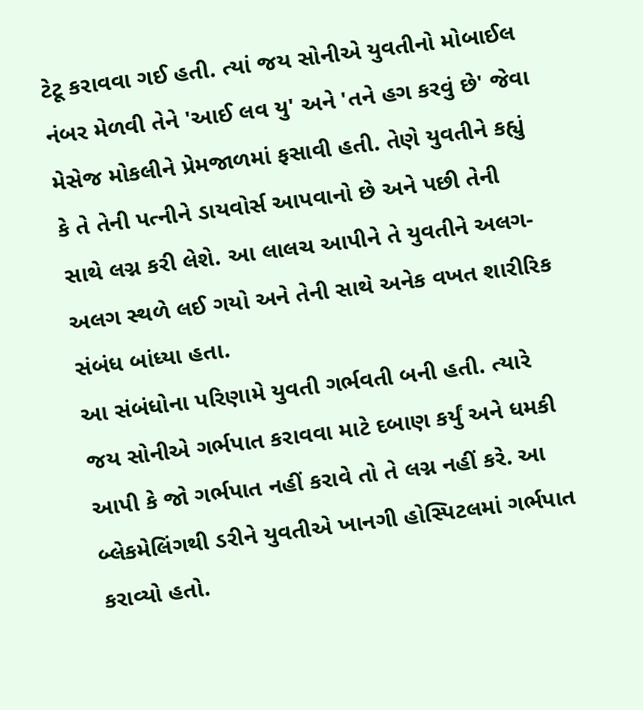ટેટૂ કરાવવા ગઈ હતી. ત્યાં જય સોનીએ યુવતીનો મોબાઈલ નંબર મેળવી તેને 'આઈ લવ યુ' અને 'તને હગ કરવું છે' જેવા મેસેજ મોકલીને પ્રેમજાળમાં ફસાવી હતી. તેણે યુવતીને કહ્યું કે તે તેની પત્નીને ડાયવોર્સ આપવાનો છે અને પછી તેની સાથે લગ્ન કરી લેશે. આ લાલચ આપીને તે યુવતીને અલગ-અલગ સ્થળે લઈ ગયો અને તેની સાથે અનેક વખત શારીરિક સંબંધ બાંધ્યા હતા.
આ સંબંધોના પરિણામે યુવતી ગર્ભવતી બની હતી. ત્યારે જય સોનીએ ગર્ભપાત કરાવવા માટે દબાણ કર્યું અને ધમકી આપી કે જો ગર્ભપાત નહીં કરાવે તો તે લગ્ન નહીં કરે. આ બ્લેકમેલિંગથી ડરીને યુવતીએ ખાનગી હોસ્પિટલમાં ગર્ભપાત કરાવ્યો હતો.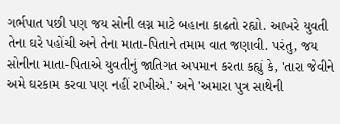ગર્ભપાત પછી પણ જય સોની લગ્ન માટે બહાના કાઢતો રહ્યો. આખરે યુવતી તેના ઘરે પહોંચી અને તેના માતા-પિતાને તમામ વાત જણાવી. પરંતુ, જય સોનીના માતા-પિતાએ યુવતીનું જાતિગત અપમાન કરતા કહ્યું કે, 'તારા જેવીને અમે ઘરકામ કરવા પણ નહીં રાખીએ.' અને 'અમારા પુત્ર સાથેની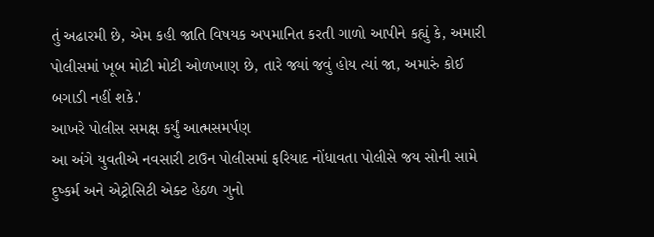તું અઢારમી છે, એમ કહી જાતિ વિષયક અપમાનિત કરતી ગાળો આપીને કહ્યું કે, અમારી પોલીસમાં ખૂબ મોટી મોટી ઓળખાણ છે, તારે જ્યાં જવું હોય ત્યાં જા, અમારું કોઈ બગાડી નહીં શકે.'
આખરે પોલીસ સમક્ષ કર્યું આત્મસમર્પણ
આ અંગે યુવતીએ નવસારી ટાઉન પોલીસમાં ફરિયાદ નોંધાવતા પોલીસે જય સોની સામે દુષ્કર્મ અને એટ્રોસિટી એક્ટ હેઠળ ગુનો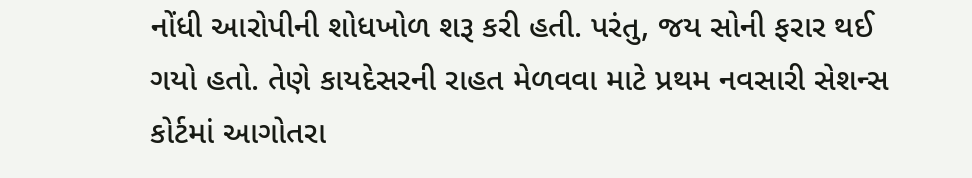નોંધી આરોપીની શોધખોળ શરૂ કરી હતી. પરંતુ, જય સોની ફરાર થઈ ગયો હતો. તેણે કાયદેસરની રાહત મેળવવા માટે પ્રથમ નવસારી સેશન્સ કોર્ટમાં આગોતરા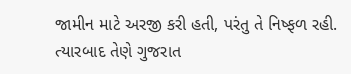જામીન માટે અરજી કરી હતી, પરંતુ તે નિષ્ફળ રહી. ત્યારબાદ તેણે ગુજરાત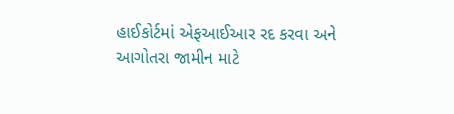હાઈકોર્ટમાં એફઆઈઆર રદ કરવા અને આગોતરા જામીન માટે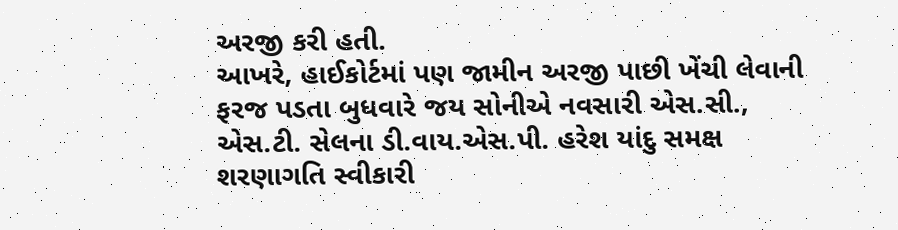અરજી કરી હતી.
આખરે, હાઈકોર્ટમાં પણ જામીન અરજી પાછી ખેંચી લેવાની ફરજ પડતા બુધવારે જય સોનીએ નવસારી એસ.સી., એસ.ટી. સેલના ડી.વાય.એસ.પી. હરેશ યાંદુ સમક્ષ શરણાગતિ સ્વીકારી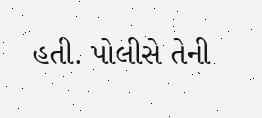હતી. પોલીસે તેની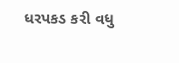ધરપકડ કરી વધુ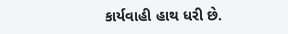કાર્યવાહી હાથ ધરી છે.